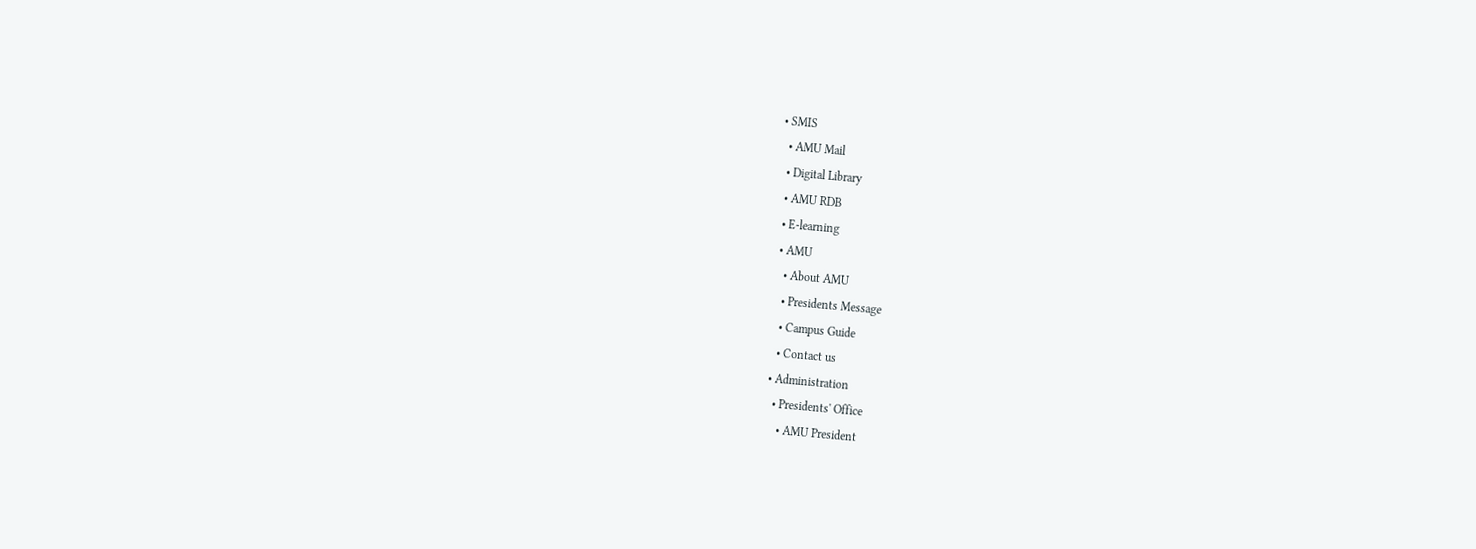• SMIS
  • AMU Mail
  • Digital Library
  • AMU RDB
  • E-learning
  • AMU
    • About AMU
    • Presidents Message
    • Campus Guide
    • Contact us
  • Administration
    • Presidents' Office
      • AMU President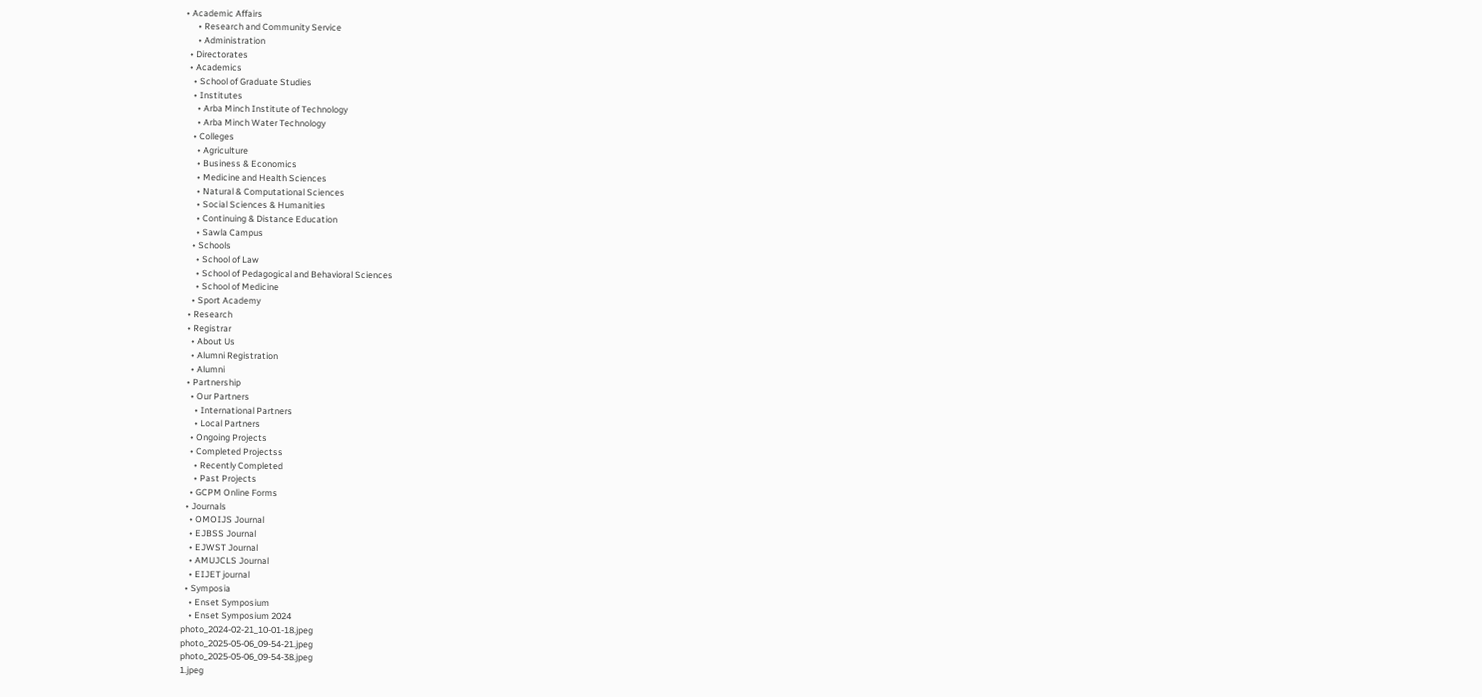• Academic Affairs
      • Research and Community Service
      • Administration
  • Directorates
  • Academics
    • School of Graduate Studies
    • Institutes
      • Arba Minch Institute of Technology
      • Arba Minch Water Technology
    • Colleges
      • Agriculture
      • Business & Economics
      • Medicine and Health Sciences
      • Natural & Computational Sciences
      • Social Sciences & Humanities
      • Continuing & Distance Education
      • Sawla Campus
    • Schools
      • School of Law
      • School of Pedagogical and Behavioral Sciences
      • School of Medicine
    • Sport Academy
  • Research
  • Registrar
    • About Us
    • Alumni Registration
    • Alumni
  • Partnership
    • Our Partners
      • International Partners
      • Local Partners
    • Ongoing Projects
    • Completed Projectss
      • Recently Completed
      • Past Projects
    • GCPM Online Forms
  • Journals
    • OMOIJS Journal
    • EJBSS Journal
    • EJWST Journal
    • AMUJCLS Journal
    • EIJET journal
  • Symposia
    • Enset Symposium
    • Enset Symposium 2024
photo_2024-02-21_10-01-18.jpeg
photo_2025-05-06_09-54-21.jpeg
photo_2025-05-06_09-54-38.jpeg
1.jpeg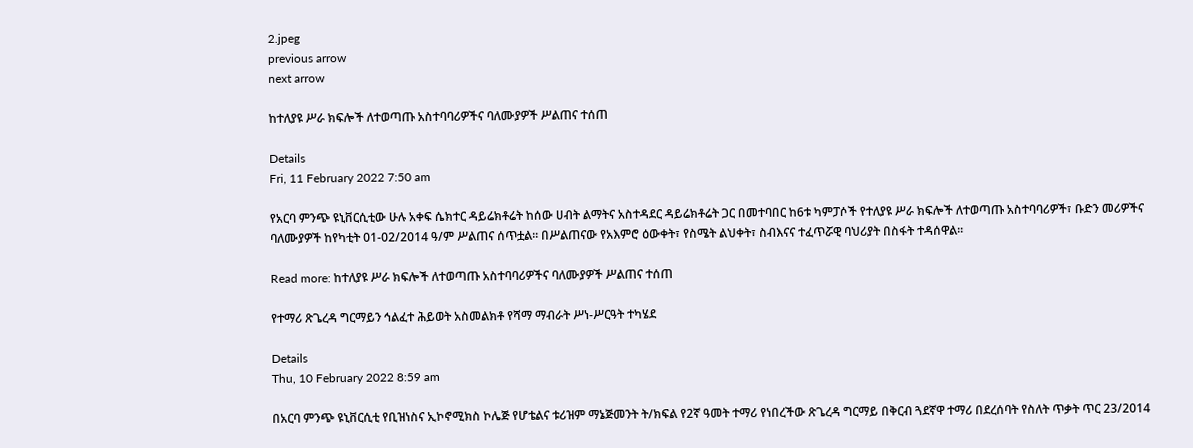2.jpeg
previous arrow
next arrow

ከተለያዩ ሥራ ክፍሎች ለተወጣጡ አስተባባሪዎችና ባለሙያዎች ሥልጠና ተሰጠ

Details
Fri, 11 February 2022 7:50 am

የአርባ ምንጭ ዩኒቨርሲቲው ሁሉ አቀፍ ሴክተር ዳይሬክቶሬት ከሰው ሀብት ልማትና አስተዳደር ዳይሬክቶሬት ጋር በመተባበር ከ6ቱ ካምፓሶች የተለያዩ ሥራ ክፍሎች ለተወጣጡ አስተባባሪዎች፣ ቡድን መሪዎችና ባለሙያዎች ከየካቲት 01-02/2014 ዓ/ም ሥልጠና ሰጥቷል፡፡ በሥልጠናው የአእምሮ ዕውቀት፣ የስሜት ልህቀት፣ ስብእናና ተፈጥሯዊ ባህሪያት በስፋት ተዳሰዋል፡፡

Read more: ከተለያዩ ሥራ ክፍሎች ለተወጣጡ አስተባባሪዎችና ባለሙያዎች ሥልጠና ተሰጠ

የተማሪ ጽጌረዳ ግርማይን ኅልፈተ ሕይወት አስመልክቶ የሻማ ማብራት ሥነ-ሥርዓት ተካሄደ

Details
Thu, 10 February 2022 8:59 am

በአርባ ምንጭ ዩኒቨርሲቲ የቢዝነስና ኢኮኖሚክስ ኮሌጅ የሆቴልና ቱሪዝም ማኔጅመንት ት/ክፍል የ2ኛ ዓመት ተማሪ የነበረችው ጽጌረዳ ግርማይ በቅርብ ጓደኛዋ ተማሪ በደረሰባት የስለት ጥቃት ጥር 23/2014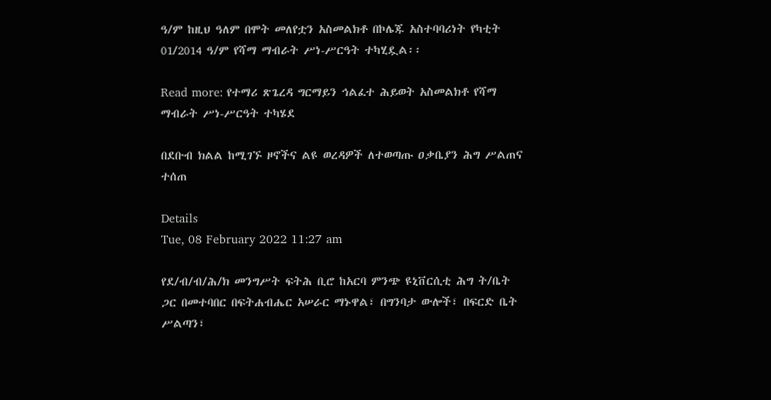ዓ/ም ከዚህ ዓለም በሞት መለየቷን አስመልክቶ በኮሌጁ አስተባባሪነት የካቲት 01/2014 ዓ/ም የሻማ ማብራት ሥነ-ሥርዓት ተካሂዷል፡፡

Read more: የተማሪ ጽጌረዳ ግርማይን ኅልፈተ ሕይወት አስመልክቶ የሻማ ማብራት ሥነ-ሥርዓት ተካሄደ

በደቡብ ክልል ከሚገኙ ዞኖችና ልዩ ወረዳዎች ለተወጣጡ ዐቃቤያን ሕግ ሥልጠና ተሰጠ

Details
Tue, 08 February 2022 11:27 am

የደ/ብ/ብ/ሕ/ክ መንግሥት ፍትሕ ቢሮ ከአርባ ምንጭ ዩኒቨርሲቲ ሕግ ት/ቤት ጋር በመተባበር በፍትሐብሔር አሠራር ማኑዋል፣ በግንባታ ውሎች፣ በፍርድ ቤት ሥልጣን፣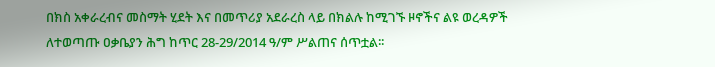በክስ አቀራረብና መስማት ሂደት እና በመጥሪያ አደራረስ ላይ በክልሉ ከሚገኙ ዞኖችና ልዩ ወረዳዎች ለተወጣጡ ዐቃቤያን ሕግ ከጥር 28-29/2014 ዓ/ም ሥልጠና ሰጥቷል፡፡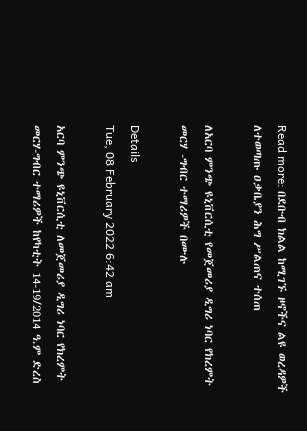Read more: በደቡብ ክልል ከሚገኙ ዞኖችና ልዩ ወረዳዎች ለተወጣጡ ዐቃቤያን ሕግ ሥልጠና ተሰጠ

ለአርባ ምንጭ ዩኒቨርሲቲ የመጀመሪያ ዲግሪ ነባር የክረምት መርሃ -ግብር ተማሪዎች በሙሉ

Details
Tue, 08 February 2022 6:42 am

አርባ ምንጭ ዩኒቨርሲቲ ለመጀመሪያ ዲግሪ ነባር የክረምት መርሃ-ግብር ተማሪዎች ከየካቲት 14-19/2014 ዓ.ም ድረስ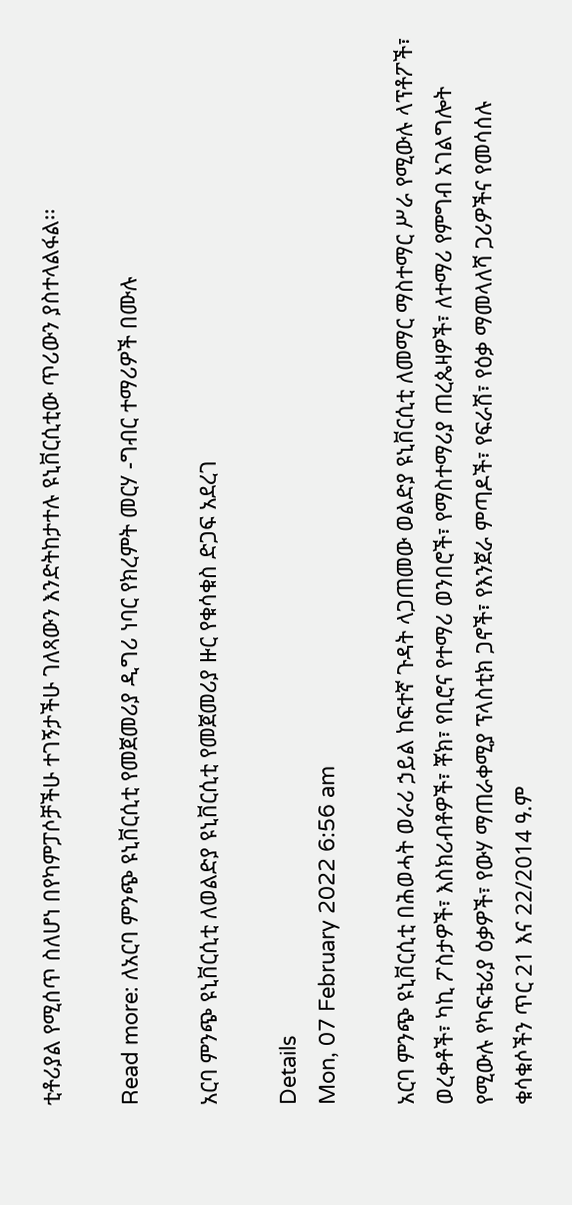ቲቶሪያል የሚሰጥ ስለሆነ በየካምፓሶቻችሁ ተገኝታችሁ ገለጻውን እንድትከታተሉ ዩኒቨርሲቲው ጥሪውን ያስተላልፋል፡፡

Read more: ለአርባ ምንጭ ዩኒቨርሲቲ የመጀመሪያ ዲግሪ ነባር የክረምት መርሃ -ግብር ተማሪዎች በሙሉ

አርባ ምንጭ ዩኒቨርሲቲ ለወልድያ ዩኒቨርሲቲ የመጀመሪያ ዙር የቁሳቁስ ድጋፍ አደረገ

Details
Mon, 07 February 2022 6:56 am

አርባ ምንጭ ዩኒቨርሲቲ በሕወሓት ወራሪ ኃይል ከፍተኛ ጉዳት ላጋጠመው ወልድያ ዩኒቨርሲቲ ለመማር ማስተማር ሥራ የሚውሉ ላፕቶፖች፣ ወረቀቶች፣ ካኪ ፖስታዎች፣ እስክሪብቶዎች፣ ቾክ፣ የቢሮና የተማሪ ወንበሮች፣ የማስተማሪያ ጠረጴዛዎች፣ ለተማሪ የምግብ አገልግሎት የሚውሉ የካፍቴሪያ ዕቃዎች፣ የውሃ ማጠራቀሚያ ፕላስቲክ ጋኖች፣ የእንጀራ ምጣዶች፣ የፍራሽ፣ የዕቃ ማመላለሻ ጋሪዎችና የመሳሰሉ ቁሳቁሶችን ጥር 21 እና 22/2014 ዓ.ም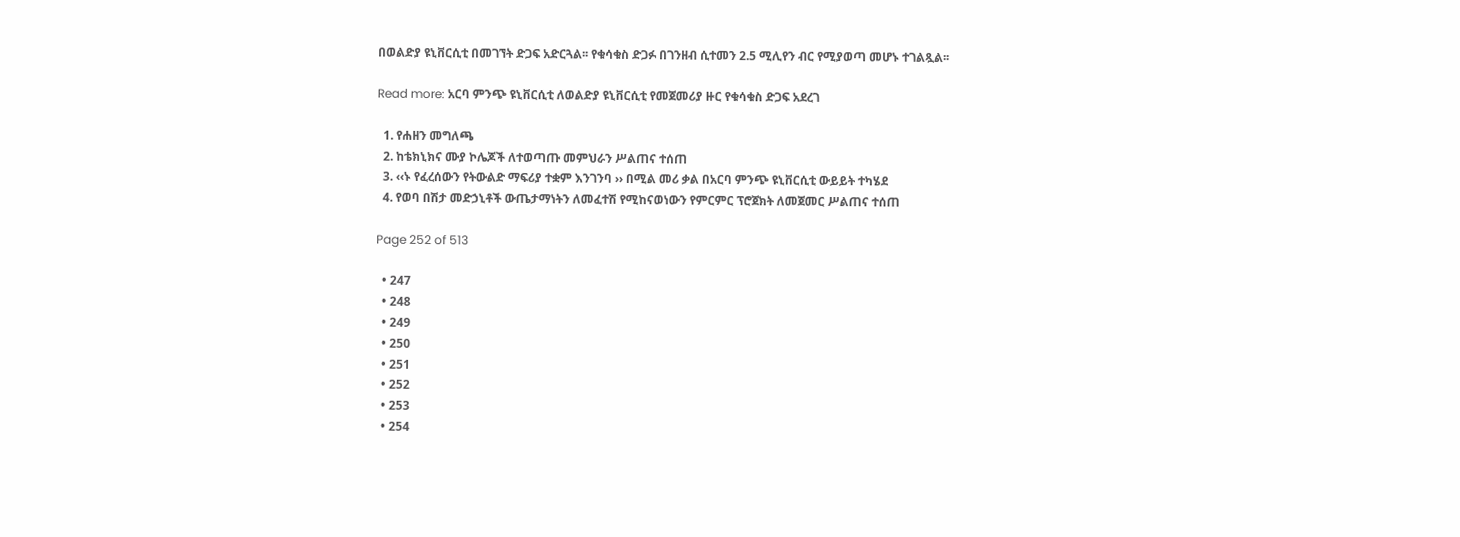በወልድያ ዩኒቨርሲቲ በመገኘት ድጋፍ አድርጓል፡፡ የቁሳቁስ ድጋፉ በገንዘብ ሲተመን 2.5 ሚሊየን ብር የሚያወጣ መሆኑ ተገልጿል፡፡

Read more: አርባ ምንጭ ዩኒቨርሲቲ ለወልድያ ዩኒቨርሲቲ የመጀመሪያ ዙር የቁሳቁስ ድጋፍ አደረገ

  1. የሐዘን መግለጫ
  2. ከቴክኒክና ሙያ ኮሌጆች ለተወጣጡ መምህራን ሥልጠና ተሰጠ
  3. ‹‹ኑ የፈረሰውን የትውልድ ማፍሪያ ተቋም እንገንባ ›› በሚል መሪ ቃል በአርባ ምንጭ ዩኒቨርሲቲ ውይይት ተካሄደ
  4. የወባ በሽታ መድኃኒቶች ውጤታማነትን ለመፈተሽ የሚከናወነውን የምርምር ፕሮጀክት ለመጀመር ሥልጠና ተሰጠ

Page 252 of 513

  • 247
  • 248
  • 249
  • 250
  • 251
  • 252
  • 253
  • 254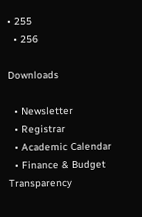• 255
  • 256

Downloads

  • Newsletter
  • Registrar
  • Academic Calendar
  • Finance & Budget Transparency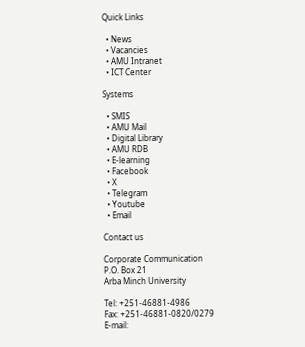Quick Links

  • News
  • Vacancies
  • AMU Intranet
  • ICT Center

Systems

  • SMIS
  • AMU Mail
  • Digital Library
  • AMU RDB
  • E-learning
  • Facebook
  • X
  • Telegram
  • Youtube
  • Email

Contact us

Corporate Communication
P.O. Box 21
Arba Minch University

Tel: +251-46881-4986
Fax: +251-46881-0820/0279
E-mail: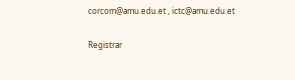corcom@amu.edu.et , ictc@amu.edu.et

Registrar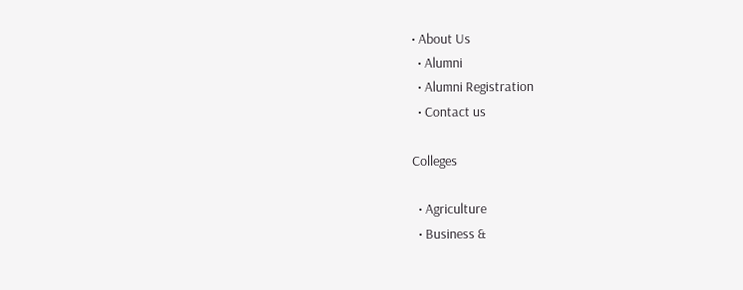• About Us
  • Alumni
  • Alumni Registration
  • Contact us

Colleges

  • Agriculture
  • Business &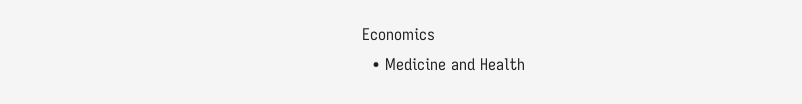Economics
  • Medicine and Health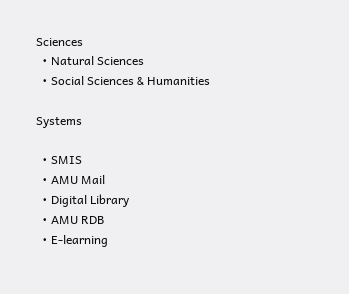Sciences
  • Natural Sciences
  • Social Sciences & Humanities

Systems

  • SMIS
  • AMU Mail
  • Digital Library
  • AMU RDB
  • E-learning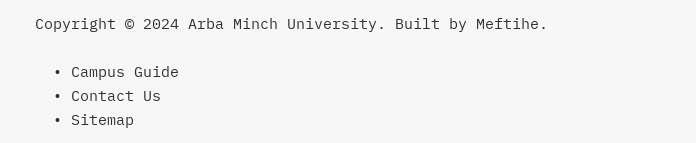Copyright © 2024 Arba Minch University. Built by Meftihe.

  • Campus Guide
  • Contact Us
  • Sitemap